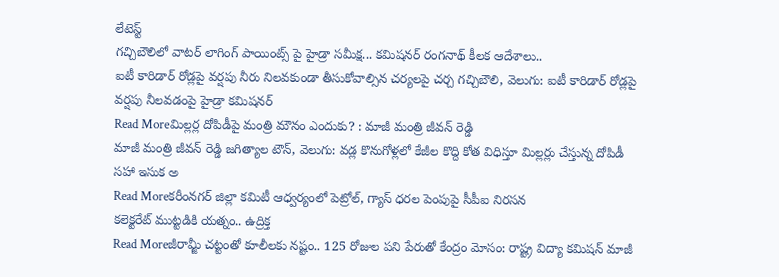లేటెస్ట్
గచ్చిబౌలిలో వాటర్ లాగింగ్ పాయింట్స్ పై హైడ్రా సమీక్ష... కమిషనర్ రంగనాథ్ కీలక ఆదేశాలు..
ఐటీ కారిడార్ రోడ్లపై వర్షపు నీరు నిలవకుండా తీసుకోవాల్సిన చర్యలపై చర్చ గచ్చిబౌలి, వెలుగు: ఐటీ కారిడార్ రోడ్లపై వర్షపు నీలవడంపై హైడ్రా కమిషనర్
Read Moreమిల్లర్ల దోపిడీపై మంత్రి మౌనం ఎందుకు? : మాజీ మంత్రి జీవన్ రెడ్డి
మాజీ మంత్రి జీవన్ రెడ్డి జగిత్యాల టౌన్, వెలుగు: వడ్ల కొనుగోళ్లలో కేజీల కొద్ది కోత విధిస్తూ మిల్లర్లు చేస్తున్న దోపిడీ సహా ఇసుక అ
Read Moreకరీంనగర్ జిల్లా కమిటీ ఆధ్వర్యంలో పెట్రోల్, గ్యాస్ ధరల పెంపుపై సీపీఐ నిరసన
కలెక్టరేట్ ముట్టడికి యత్నం.. ఉద్రిక్త
Read Moreజీరామ్జీ చట్టంతో కూలీలకు నష్టం.. 125 రోజుల పని పేరుతో కేంద్రం మోసం: రాష్ట్ర విద్యా కమిషన్ మాజీ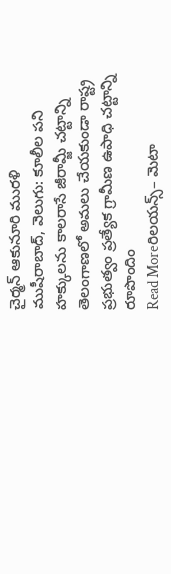చైర్మన్ ఆకునూరి మురళి
ముషీరాబాద్, వెలుగు: కూలీల పని హక్కులను కాలరాసే జీరామ్జీ చట్టాన్ని తెలంగాణలో అమలు చేయకుండా రాష్ట్ర ప్రభుత్వం ప్రత్యేక గ్రామీణ ఉపాధి చట్టాన్ని రూపొందిం
Read Moreరిలయన్స్– మెటా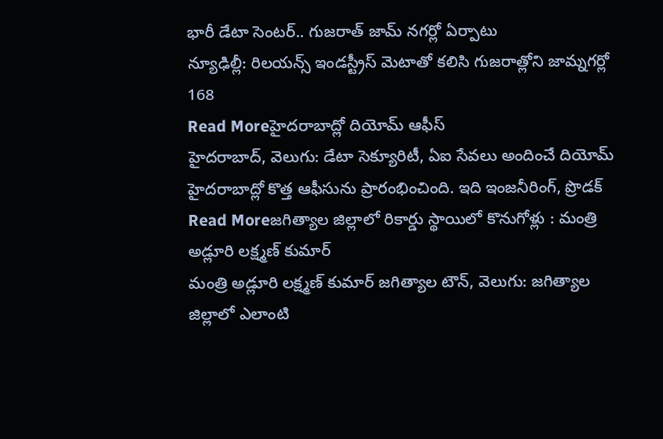భారీ డేటా సెంటర్.. గుజరాత్ జామ్ నగర్లో ఏర్పాటు
న్యూఢిల్లీ: రిలయన్స్ ఇండస్ట్రీస్ మెటాతో కలిసి గుజరాత్లోని జామ్నగర్లో 168
Read Moreహైదరాబాద్లో దియోమ్ ఆఫీస్
హైదరాబాద్, వెలుగు: డేటా సెక్యూరిటీ, ఏఐ సేవలు అందించే దియోమ్ హైదరాబాద్లో కొత్త ఆఫీసును ప్రారంభించింది. ఇది ఇంజనీరింగ్, ప్రొడక్
Read Moreజగిత్యాల జిల్లాలో రికార్డు స్థాయిలో కొనుగోళ్లు : మంత్రి అడ్లూరి లక్ష్మణ్ కుమార్
మంత్రి అడ్లూరి లక్ష్మణ్ కుమార్ జగిత్యాల టౌన్, వెలుగు: జగిత్యాల జిల్లాలో ఎలాంటి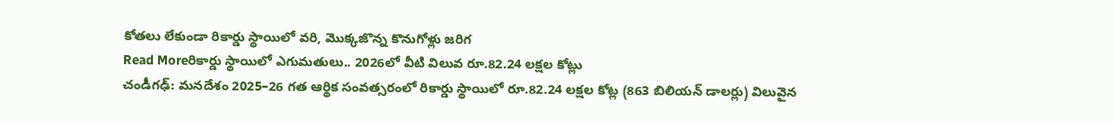కోతలు లేకుండా రికార్డు స్థాయిలో వరి, మొక్కజొన్న కొనుగోళ్లు జరిగ
Read Moreరికార్డు స్థాయిలో ఎగుమతులు.. 2026లో వీటి విలువ రూ.82.24 లక్షల కోట్లు
చండీగఢ్: మనదేశం 2025–26 గత ఆర్థిక సంవత్సరంలో రికార్డు స్థాయిలో రూ.82.24 లక్షల కోట్ల (863 బిలియన్ డాలర్లు) విలువైన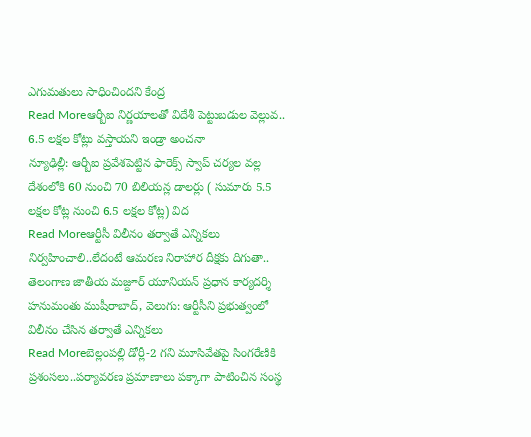ఎగుమతులు సాధించిందని కేంద్ర
Read Moreఆర్బీఐ నిర్ణయాలతో విదేశీ పెట్టుబడుల వెల్లువ.. 6.5 లక్షల కోట్లు వస్తాయని ఇండ్రా అంచనా
న్యూఢిల్లీ: ఆర్బీఐ ప్రవేశపెట్టిన ఫారెక్స్ స్వాప్ చర్యల వల్ల దేశంలోకి 60 నుంచి 70 బిలియన్ల డాలర్లు ( సుమారు 5.5 లక్షల కోట్ల నుంచి 6.5 లక్షల కోట్ల) విద
Read Moreఆర్టీసీ విలీనం తర్వాతే ఎన్నికలు నిర్వహించాలి..లేదంటే ఆమరణ నిరాహార దీక్షకు దిగుతా..
తెలంగాణ జాతీయ మజ్దూర్ యూనియన్ ప్రధాన కార్యదర్శి హనుమంతు ముషీరాబాద్, వెలుగు: ఆర్టీసీని ప్రభుత్వంలో విలీనం చేసిన తర్వాతే ఎన్నికలు
Read Moreబెల్లంపల్లి డోర్లీ-2 గని మూసివేతపై సింగరేణికి ప్రశంసలు..పర్యావరణ ప్రమాణాలు పక్కాగా పాటించిన సంస్థ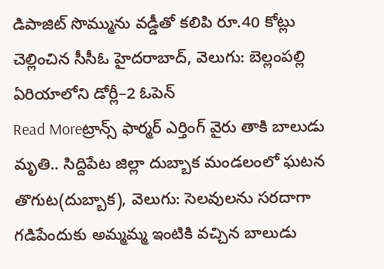డిపాజిట్ సొమ్మును వడ్డీతో కలిపి రూ.40 కోట్లు చెల్లించిన సీసీఓ హైదరాబాద్, వెలుగు: బెల్లంపల్లి ఏరియాలోని డోర్లీ–2 ఓపెన్
Read Moreట్రాన్స్ ఫార్మర్ ఎర్తింగ్ వైరు తాకి బాలుడు మృతి.. సిద్దిపేట జిల్లా దుబ్బాక మండలంలో ఘటన
తొగుట(దుబ్బాక), వెలుగు: సెలవులను సరదాగా గడిపేందుకు అమ్మమ్మ ఇంటికి వచ్చిన బాలుడు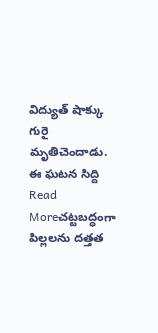విద్యుత్ షాక్కు గురై మృతిచెందాడు. ఈ ఘటన సిద్ది
Read Moreచట్టబద్ధంగా పిల్లలను దత్తత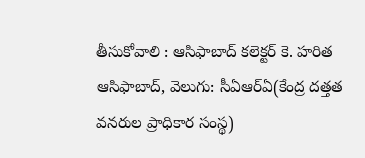తీసుకోవాలి : ఆసిఫాబాద్ కలెక్టర్ కె. హరిత
ఆసిఫాబాద్, వెలుగు: సీఏఆర్ఏ(కేంద్ర దత్తత వనరుల ప్రాధికార సంస్థ)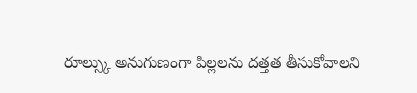రూల్స్కు అనుగుణంగా పిల్లలను దత్తత తీసుకోవాలని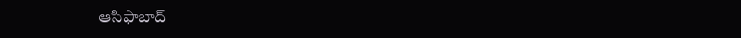ఆసిఫాబాద్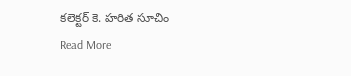కలెక్టర్ కె. హరిత సూచిం
Read More